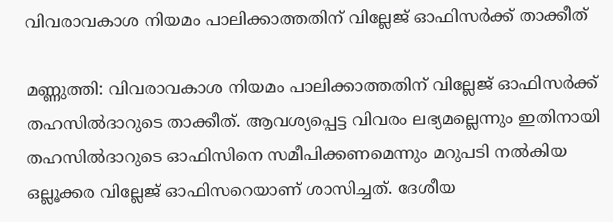വിവരാവകാശ നിയമം പാലിക്കാത്തതിന് വില്ലേജ് ഓഫിസര്‍ക്ക് താക്കീത്

മണ്ണുത്തി: വിവരാവകാശ നിയമം പാലിക്കാത്തതിന് വില്ലേജ് ഓഫിസര്‍ക്ക് തഹസില്‍ദാറുടെ താക്കീത്. ആവശ്യപ്പെട്ട വിവരം ലഭ്യമല്ലെന്നും ഇതിനായി തഹസില്‍ദാറുടെ ഓഫിസിനെ സമീപിക്കണമെന്നും മറുപടി നല്‍കിയ ഒല്ലൂക്കര വില്ലേജ് ഓഫിസറെയാണ് ശാസിച്ചത്. ദേശീയ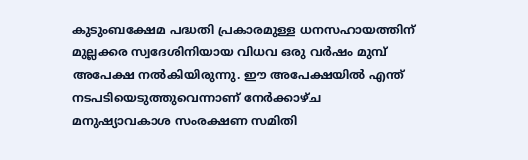കുടുംബക്ഷേമ പദ്ധതി പ്രകാരമുള്ള ധനസഹായത്തിന് മുല്ലക്കര സ്വദേശിനിയായ വിധവ ഒരു വര്‍ഷം മുമ്പ് അപേക്ഷ നൽകിയിരുന്നു. ഈ അപേക്ഷയില്‍ എന്ത് നടപടിയെടുത്തുവെന്നാണ് നേര്‍ക്കാഴ്ച മനുഷ്യാവകാശ സംരക്ഷണ സമിതി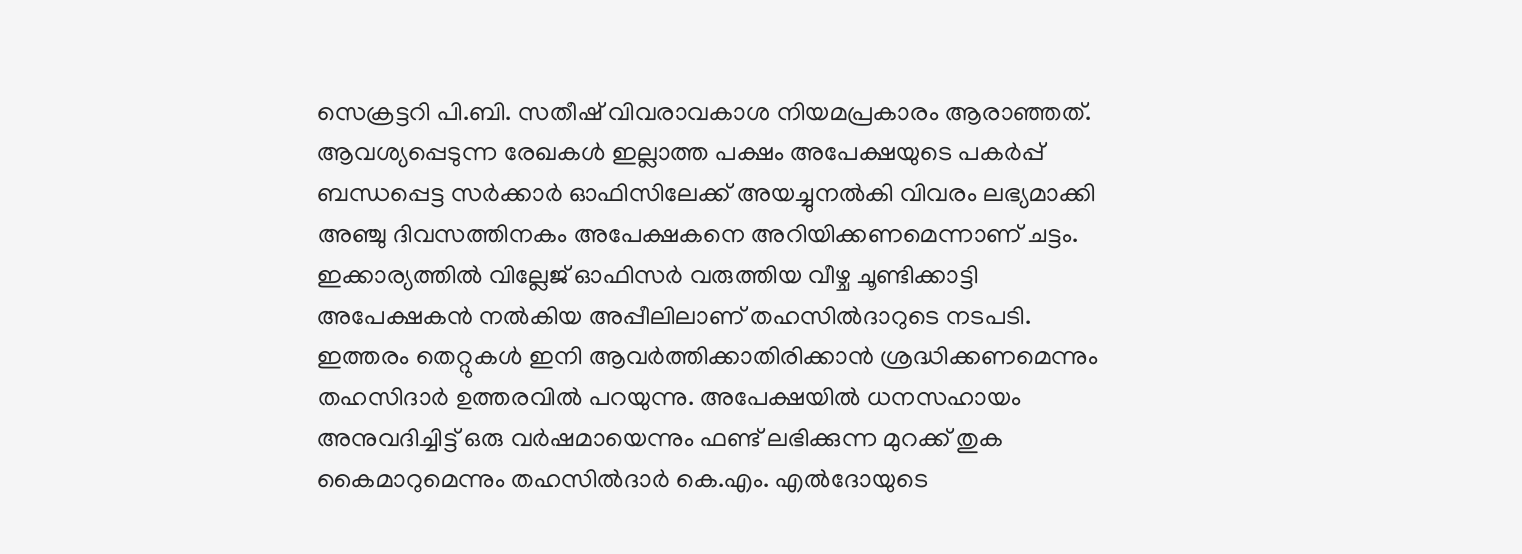സെക്രട്ടറി പി.ബി. സതീഷ് വിവരാവകാശ നിയമപ്രകാരം ആരാഞ്ഞത്. ആവശ്യപ്പെടുന്ന രേഖകള്‍ ഇല്ലാത്ത പക്ഷം അപേക്ഷയുടെ പകര്‍പ്പ് ബന്ധപ്പെട്ട സര്‍ക്കാര്‍ ഓഫിസിലേക്ക് അയച്ചുനല്‍കി വിവരം ലഭ്യമാക്കി അഞ്ചു ദിവസത്തിനകം അപേക്ഷകനെ അറിയിക്കണമെന്നാണ് ചട്ടം. ഇക്കാര്യത്തിൽ വില്ലേജ് ഓഫിസര്‍ വരുത്തിയ വീഴ്ച ചൂണ്ടിക്കാട്ടി അപേക്ഷകന്‍ നല്‍കിയ അപ്പീലിലാണ് തഹസിൽദാറുടെ നടപടി. ഇത്തരം തെറ്റുകള്‍ ഇനി ആവര്‍ത്തിക്കാതിരിക്കാന്‍ ശ്രദ്ധിക്കണമെന്നും തഹസിദാര്‍ ഉത്തരവില്‍ പറയുന്നു. അപേക്ഷയില്‍ ധനസഹായം അനുവദിച്ചിട്ട് ഒരു വര്‍ഷമായെന്നും ഫണ്ട് ലഭിക്കുന്ന മുറക്ക് തുക കൈമാറുമെന്നും തഹസില്‍ദാര്‍ കെ.എം. എല്‍ദോയുടെ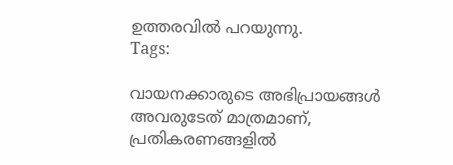ഉത്തരവില്‍ പറയുന്നു.
Tags:

വായനക്കാരുടെ അഭിപ്രായങ്ങള്‍ അവരുടേത് മാത്രമാണ്, പ്രതികരണങ്ങളിൽ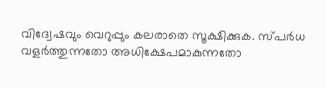വിദ്വേഷവും വെറുപ്പും കലരാതെ സൂക്ഷിക്കുക. സ്പർധ വളർത്തുന്നതോ അധിക്ഷേപമാകുന്നതോ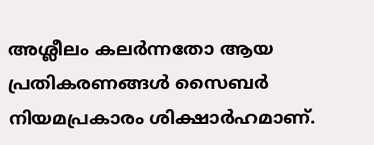അശ്ലീലം കലർന്നതോ ആയ പ്രതികരണങ്ങൾ സൈബർ നിയമപ്രകാരം ശിക്ഷാർഹമാണ്.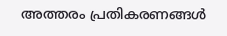അത്തരം പ്രതികരണങ്ങൾ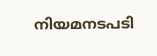നിയമനടപടി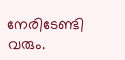നേരിടേണ്ടി വരും.